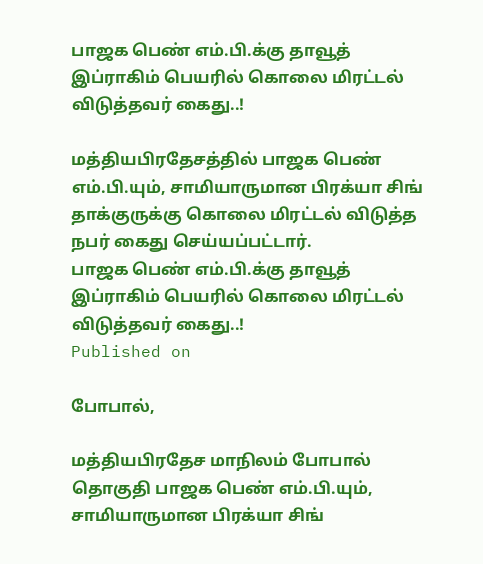பாஜக பெண் எம்.பி.க்கு தாவூத் இப்ராகிம் பெயரில் கொலை மிரட்டல் விடுத்தவர் கைது..!

மத்தியபிரதேசத்தில் பாஜக பெண் எம்.பி.யும், சாமியாருமான பிரக்யா சிங் தாக்குருக்கு கொலை மிரட்டல் விடுத்த நபர் கைது செய்யப்பட்டார்.
பாஜக பெண் எம்.பி.க்கு தாவூத் இப்ராகிம் பெயரில் கொலை மிரட்டல் விடுத்தவர் கைது..!
Published on

போபால்,

மத்தியபிரதேச மாநிலம் போபால் தொகுதி பாஜக பெண் எம்.பி.யும், சாமியாருமான பிரக்யா சிங்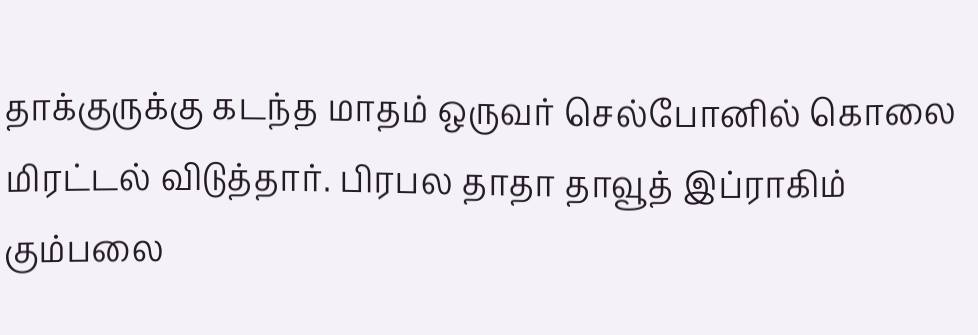தாக்குருக்கு கடந்த மாதம் ஒருவர் செல்போனில் கொலை மிரட்டல் விடுத்தார். பிரபல தாதா தாவூத் இப்ராகிம் கும்பலை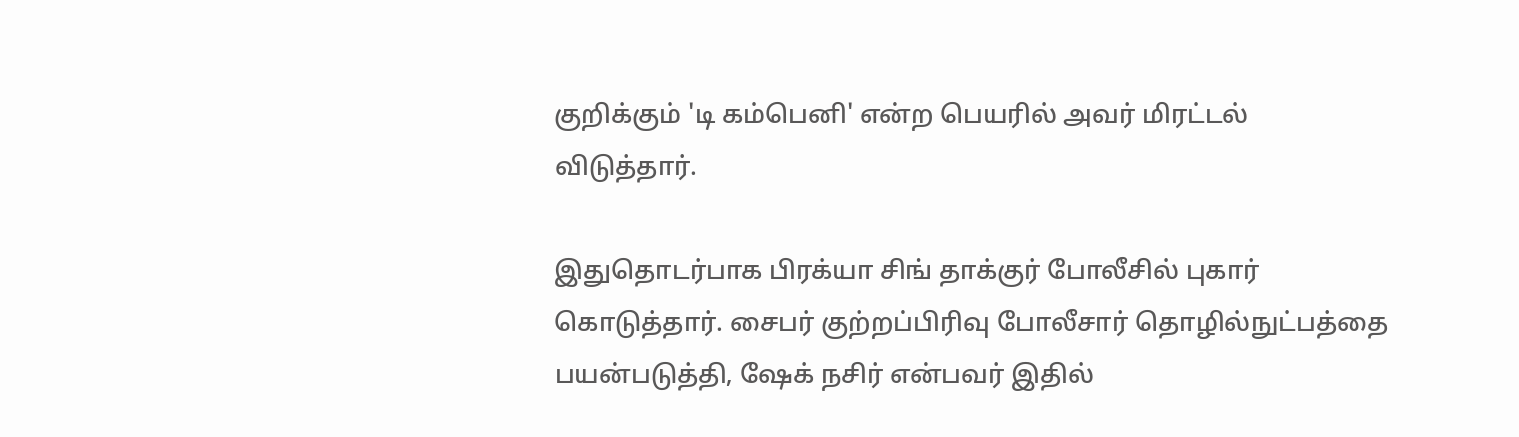குறிக்கும் 'டி கம்பெனி' என்ற பெயரில் அவர் மிரட்டல் விடுத்தார்.

இதுதொடர்பாக பிரக்யா சிங் தாக்குர் போலீசில் புகார் கொடுத்தார். சைபர் குற்றப்பிரிவு போலீசார் தொழில்நுட்பத்தை பயன்படுத்தி, ஷேக் நசிர் என்பவர் இதில்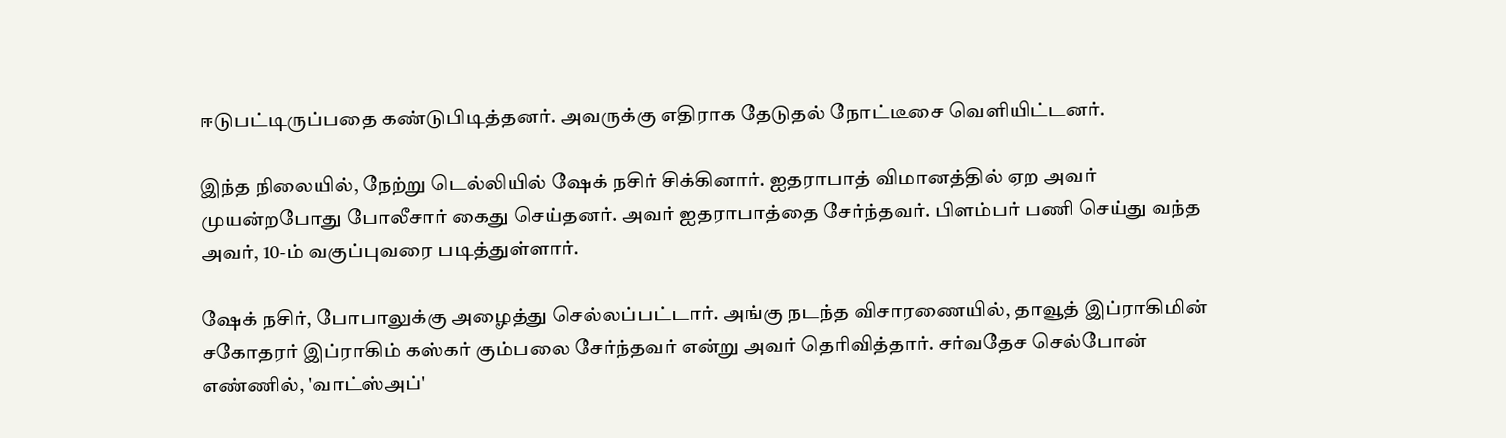ஈடுபட்டிருப்பதை கண்டுபிடித்தனர். அவருக்கு எதிராக தேடுதல் நோட்டீசை வெளியிட்டனர்.

இந்த நிலையில், நேற்று டெல்லியில் ஷேக் நசிர் சிக்கினார். ஐதராபாத் விமானத்தில் ஏற அவர் முயன்றபோது போலீசார் கைது செய்தனர். அவர் ஐதராபாத்தை சேர்ந்தவர். பிளம்பர் பணி செய்து வந்த அவர், 10-ம் வகுப்புவரை படித்துள்ளார்.

ஷேக் நசிர், போபாலுக்கு அழைத்து செல்லப்பட்டார். அங்கு நடந்த விசாரணையில், தாவூத் இப்ராகிமின் சகோதரர் இப்ராகிம் கஸ்கர் கும்பலை சேர்ந்தவர் என்று அவர் தெரிவித்தார். சர்வதேச செல்போன் எண்ணில், 'வாட்ஸ்அப்'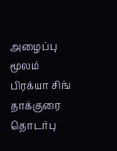அழைப்பு மூலம் பிரக்யா சிங் தாக்குரை தொடர்பு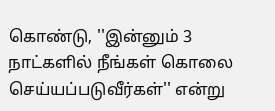கொண்டு, ''இன்னும் 3 நாட்களில் நீங்கள் கொலை செய்யப்படுவீர்கள்'' என்று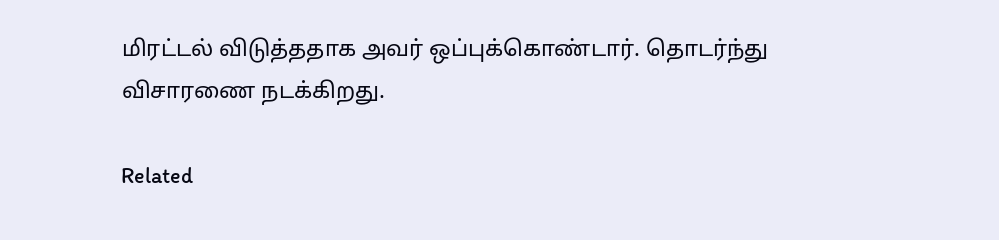மிரட்டல் விடுத்ததாக அவர் ஒப்புக்கொண்டார். தொடர்ந்து விசாரணை நடக்கிறது.

Related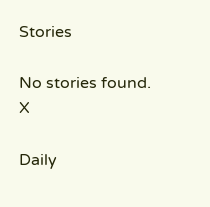Stories

No stories found.
X

Daily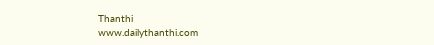Thanthi
www.dailythanthi.com